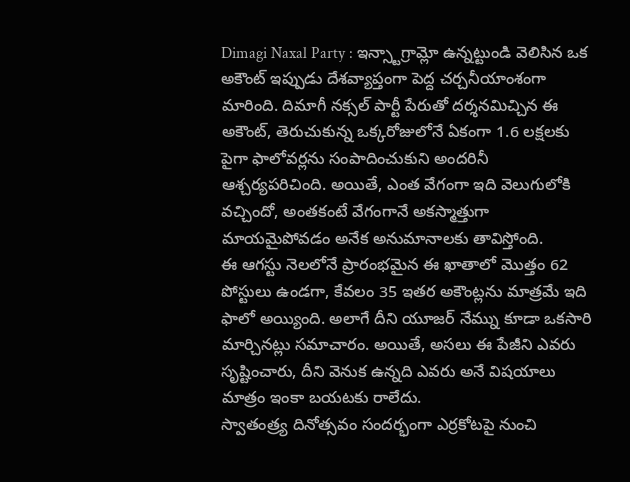Dimagi Naxal Party : ఇన్స్టాగ్రామ్లో ఉన్నట్టుండి వెలిసిన ఒక అకౌంట్ ఇప్పుడు దేశవ్యాప్తంగా పెద్ద చర్చనీయాంశంగా మారింది. దిమాగీ నక్సల్ పార్టీ పేరుతో దర్శనమిచ్చిన ఈ అకౌంట్, తెరుచుకున్న ఒక్కరోజులోనే ఏకంగా 1.6 లక్షలకు పైగా ఫాలోవర్లను సంపాదించుకుని అందరినీ ఆశ్చర్యపరిచింది. అయితే, ఎంత వేగంగా ఇది వెలుగులోకి వచ్చిందో, అంతకంటే వేగంగానే అకస్మాత్తుగా మాయమైపోవడం అనేక అనుమానాలకు తావిస్తోంది.
ఈ ఆగస్టు నెలలోనే ప్రారంభమైన ఈ ఖాతాలో మొత్తం 62 పోస్టులు ఉండగా, కేవలం 35 ఇతర అకౌంట్లను మాత్రమే ఇది ఫాలో అయ్యింది. అలాగే దీని యూజర్ నేమ్ను కూడా ఒకసారి మార్చినట్లు సమాచారం. అయితే, అసలు ఈ పేజీని ఎవరు సృష్టించారు, దీని వెనుక ఉన్నది ఎవరు అనే విషయాలు మాత్రం ఇంకా బయటకు రాలేదు.
స్వాతంత్ర్య దినోత్సవం సందర్భంగా ఎర్రకోటపై నుంచి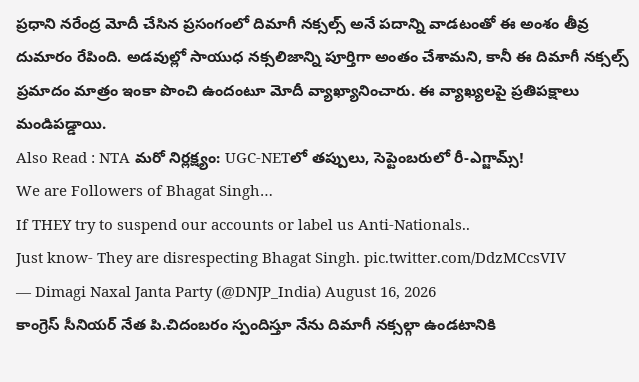ప్రధాని నరేంద్ర మోదీ చేసిన ప్రసంగంలో దిమాగీ నక్సల్స్ అనే పదాన్ని వాడటంతో ఈ అంశం తీవ్ర దుమారం రేపింది. అడవుల్లో సాయుధ నక్సలిజాన్ని పూర్తిగా అంతం చేశామని, కానీ ఈ దిమాగీ నక్సల్స్ ప్రమాదం మాత్రం ఇంకా పొంచి ఉందంటూ మోదీ వ్యాఖ్యానించారు. ఈ వ్యాఖ్యలపై ప్రతిపక్షాలు మండిపడ్డాయి.
Also Read : NTA మరో నిర్లక్ష్యం: UGC-NETలో తప్పులు, సెప్టెంబరులో రీ-ఎగ్జామ్స్!
We are Followers of Bhagat Singh…
If THEY try to suspend our accounts or label us Anti-Nationals..
Just know- They are disrespecting Bhagat Singh. pic.twitter.com/DdzMCcsVIV
— Dimagi Naxal Janta Party (@DNJP_India) August 16, 2026
కాంగ్రెస్ సీనియర్ నేత పి.చిదంబరం స్పందిస్తూ నేను దిమాగీ నక్సల్గా ఉండటానికి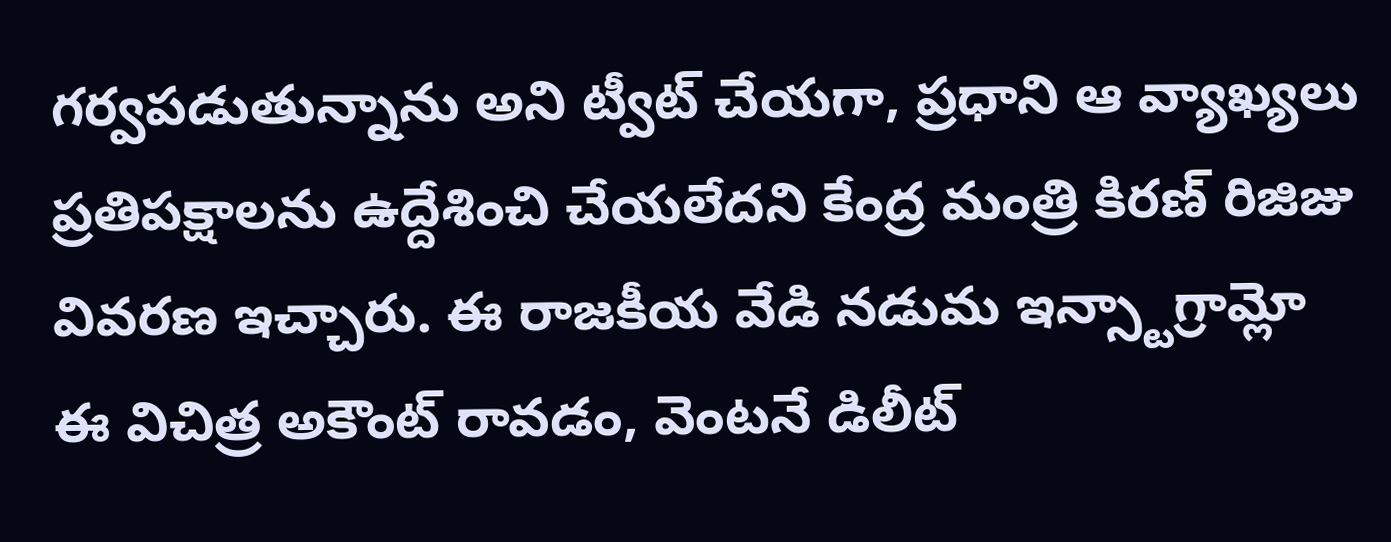గర్వపడుతున్నాను అని ట్వీట్ చేయగా, ప్రధాని ఆ వ్యాఖ్యలు ప్రతిపక్షాలను ఉద్దేశించి చేయలేదని కేంద్ర మంత్రి కిరణ్ రిజిజు వివరణ ఇచ్చారు. ఈ రాజకీయ వేడి నడుమ ఇన్స్టాగ్రామ్లో ఈ విచిత్ర అకౌంట్ రావడం, వెంటనే డిలీట్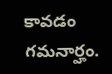కావడం గమనార్హం.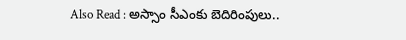Also Read : అస్సాం సీఎంకు బెదిరింపులు..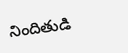నిందితుడి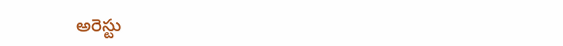అరెస్టు